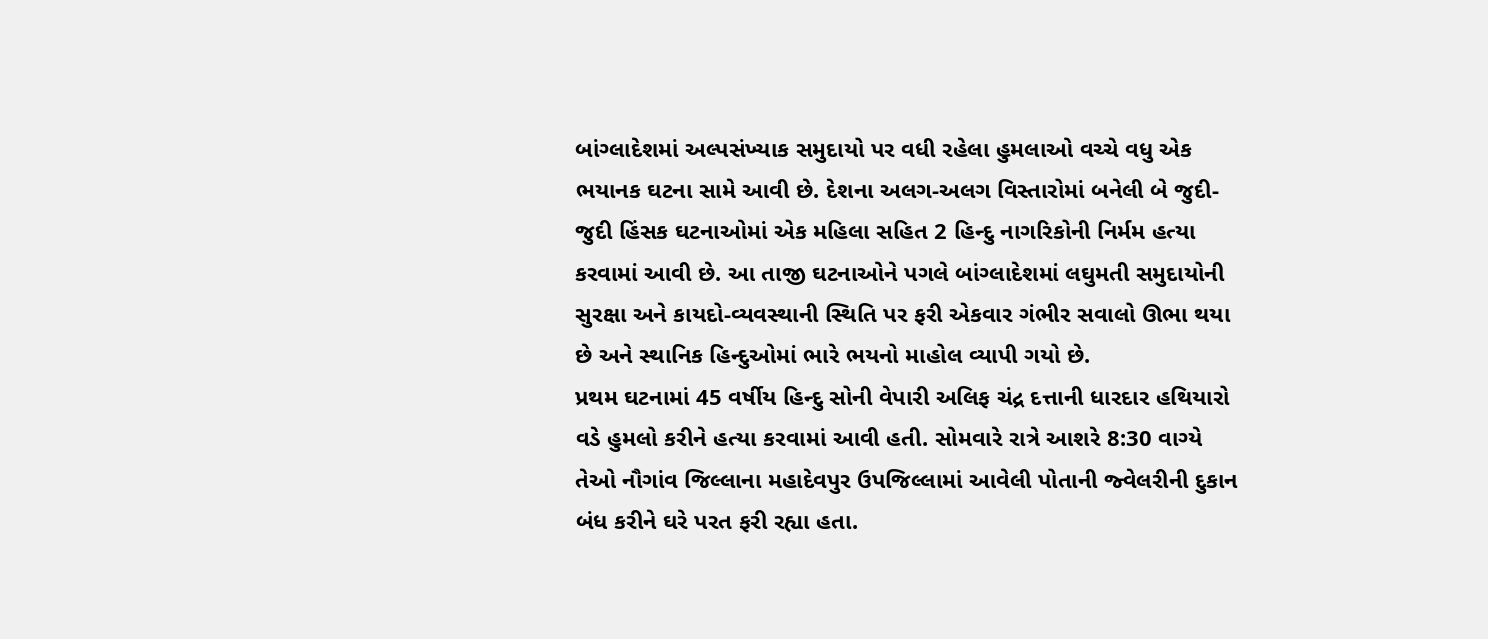બાંગ્લાદેશમાં અલ્પસંખ્યાક સમુદાયો પર વધી રહેલા હુમલાઓ વચ્ચે વધુ એક ભયાનક ઘટના સામે આવી છે. દેશના અલગ-અલગ વિસ્તારોમાં બનેલી બે જુદી-જુદી હિંસક ઘટનાઓમાં એક મહિલા સહિત 2 હિન્દુ નાગરિકોની નિર્મમ હત્યા કરવામાં આવી છે. આ તાજી ઘટનાઓને પગલે બાંગ્લાદેશમાં લઘુમતી સમુદાયોની સુરક્ષા અને કાયદો-વ્યવસ્થાની સ્થિતિ પર ફરી એકવાર ગંભીર સવાલો ઊભા થયા છે અને સ્થાનિક હિન્દુઓમાં ભારે ભયનો માહોલ વ્યાપી ગયો છે.
પ્રથમ ઘટનામાં 45 વર્ષીય હિન્દુ સોની વેપારી અલિફ ચંદ્ર દત્તાની ધારદાર હથિયારો વડે હુમલો કરીને હત્યા કરવામાં આવી હતી. સોમવારે રાત્રે આશરે 8:30 વાગ્યે તેઓ નૌગાંવ જિલ્લાના મહાદેવપુર ઉપજિલ્લામાં આવેલી પોતાની જ્વેલરીની દુકાન બંધ કરીને ઘરે પરત ફરી રહ્યા હતા.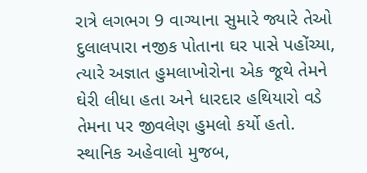રાત્રે લગભગ 9 વાગ્યાના સુમારે જ્યારે તેઓ દુલાલપારા નજીક પોતાના ઘર પાસે પહોંચ્યા, ત્યારે અજ્ઞાત હુમલાખોરોના એક જૂથે તેમને ઘેરી લીધા હતા અને ધારદાર હથિયારો વડે તેમના પર જીવલેણ હુમલો કર્યો હતો.
સ્થાનિક અહેવાલો મુજબ,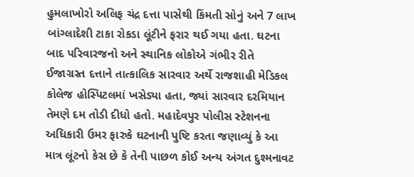હુમલાખોરો અલિફ ચંદ્ર દત્તા પાસેથી કિંમતી સોનું અને 7 લાખ બાંગ્લાદેશી ટાકા રોકડા લૂંટીને ફરાર થઈ ગયા હતા. ઘટના બાદ પરિવારજનો અને સ્થાનિક લોકોએ ગંભીર રીતે ઈજાગ્રસ્ત દત્તાને તાત્કાલિક સારવાર અર્થે રાજશાહી મેડિકલ કોલેજ હોસ્પિટલમાં ખસેડ્યા હતા, જ્યાં સારવાર દરમિયાન તેમણે દમ તોડી દીધો હતો. મહાદેવપુર પોલીસ સ્ટેશનના અધિકારી ઉમર ફારુકે ઘટનાની પુષ્ટિ કરતા જણાવ્યું કે આ માત્ર લૂંટનો કેસ છે કે તેની પાછળ કોઈ અન્ય અંગત દુશ્મનાવટ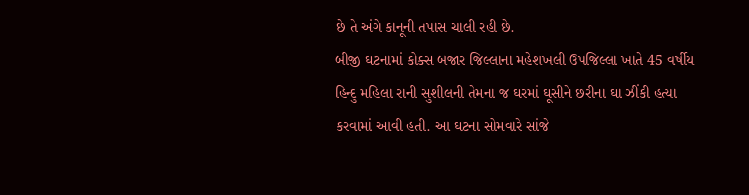છે તે અંગે કાનૂની તપાસ ચાલી રહી છે.
બીજી ઘટનામાં કોક્સ બજાર જિલ્લાના મહેશખલી ઉપજિલ્લા ખાતે 45 વર્ષીય હિન્દુ મહિલા રાની સુશીલની તેમના જ ઘરમાં ઘૂસીને છરીના ઘા ઝીંકી હત્યા કરવામાં આવી હતી. આ ઘટના સોમવારે સાંજે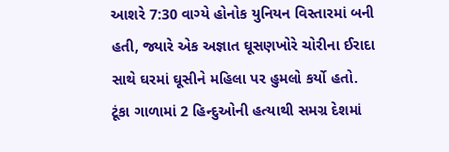આશરે 7:30 વાગ્યે હોનોક યુનિયન વિસ્તારમાં બની હતી, જ્યારે એક અજ્ઞાત ઘૂસણખોરે ચોરીના ઈરાદા સાથે ઘરમાં ઘૂસીને મહિલા પર હુમલો કર્યો હતો. ટૂંકા ગાળામાં 2 હિન્દુઓની હત્યાથી સમગ્ર દેશમાં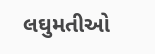લઘુમતીઓ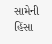સામેની હિંસા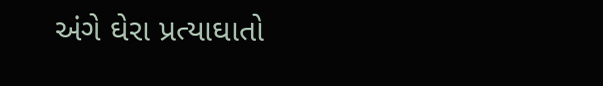અંગે ઘેરા પ્રત્યાઘાતો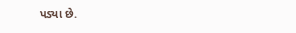પડ્યા છે.